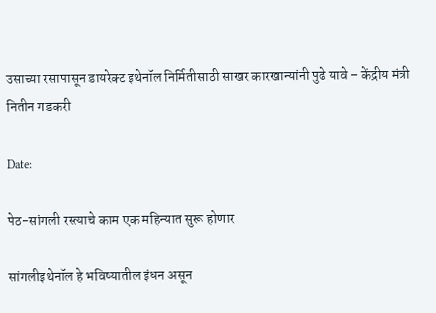उसाच्या रसापासून डायरेक्ट इथेनॉल निर्मितीसाठी साखर कारखान्यांनी पुढे यावे – केंद्रीय मंत्री नितीन गडकरी

Date:

पेठ-सांगली रस्त्याचे काम एक महिन्यात सुरू होणार

सांगलीइथेनॉल हे भविष्यातील इंधन असून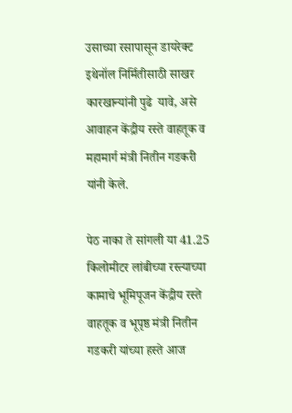उसाच्या रसापासून डायरेक्ट इथेनॉल निर्मितीसाठी साखर कारखान्यांनी पुढे  यावे, असे आवाहन केंद्रीय रस्ते वाहतूक व महामार्ग मंत्री नितीन गडकरी यांनी केले.

पेठ नाका ते सांगली या 41.25 किलोमीटर लांबीच्या रस्त्याच्या कामाचे भूमिपूजन केंद्रीय रस्ते वाहतूक व भूपृष्ठ मंत्री नितीन गडकरी यांच्या हस्ते आज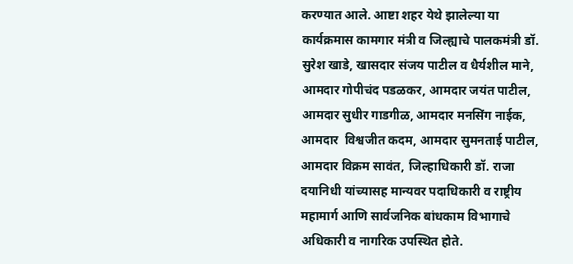करण्यात आले. आष्टा शहर येथे झालेल्या या कार्यक्रमास कामगार मंत्री व जिल्ह्याचे पालकमंत्री डॉ. सुरेश खाडे, खासदार संजय पाटील व धैर्यशील माने, आमदार गोपीचंद पडळकर, आमदार जयंत पाटील, आमदार सुधीर गाडगीळ, आमदार मनसिंग नाईक, आमदार  विश्वजीत कदम, आमदार सुमनताई पाटील, आमदार विक्रम सावंत, जिल्हाधिकारी डॉ. राजा दयानिधी यांच्यासह मान्यवर पदाधिकारी व राष्ट्रीय महामार्ग आणि सार्वजनिक बांधकाम विभागाचे अधिकारी व नागरिक उपस्थित होते.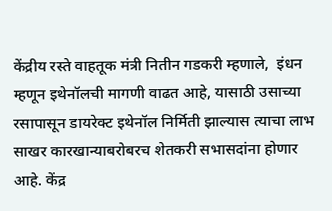केंद्रीय रस्ते वाहतूक मंत्री नितीन गडकरी म्हणाले,  इंधन म्हणून इथेनॉलची मागणी वाढत आहे, यासाठी उसाच्या रसापासून डायरेक्ट इथेनॉल निर्मिती झाल्यास त्याचा लाभ साखर कारखान्याबरोबरच शेतकरी सभासदांना होणार आहे. केंद्र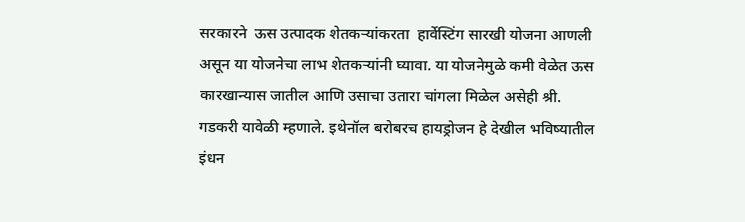सरकारने  ऊस उत्पादक शेतकऱ्यांकरता  हार्वेस्टिंग सारखी योजना आणली असून या योजनेचा लाभ शेतकऱ्यांनी घ्यावा. या योजनेमुळे कमी वेळेत ऊस कारखान्यास जातील आणि उसाचा उतारा चांगला मिळेल असेही श्री. गडकरी यावेळी म्हणाले. इथेनॉल बरोबरच हायड्रोजन हे देखील भविष्यातील इंधन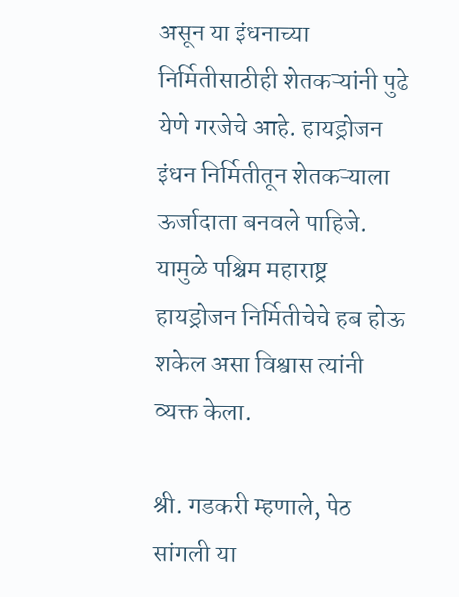असून या इंधनाच्या निर्मितीसाठीही शेतकऱ्यांनी पुढे येणे गरजेचे आहे. हायड्रोजन इंधन निर्मितीतून शेतकऱ्याला ऊर्जादाता बनवले पाहिजे. यामुळे पश्चिम महाराष्ट्र हायड्रोजन निर्मितीचेचे हब होऊ शकेल असा विश्वास त्यांनी व्यक्त केला.

श्री. गडकरी म्हणाले, पेठ सांगली या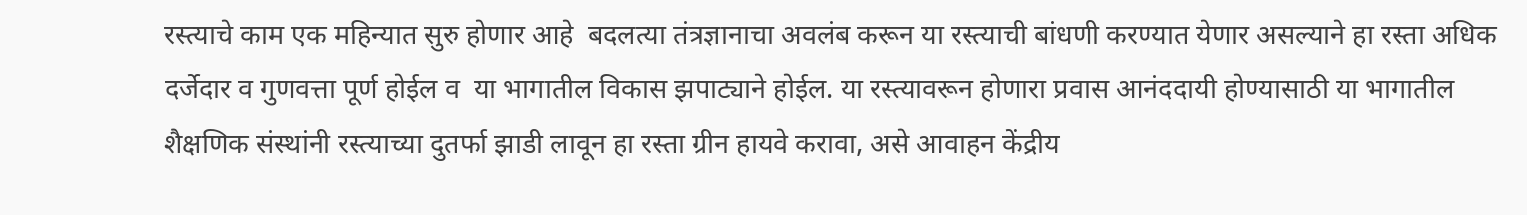रस्त्याचे काम एक महिन्यात सुरु होणार आहे  बदलत्या तंत्रज्ञानाचा अवलंब करून या रस्त्याची बांधणी करण्यात येणार असल्याने हा रस्ता अधिक दर्जेदार व गुणवत्ता पूर्ण होईल व  या भागातील विकास झपाट्याने होईल. या रस्त्यावरून होणारा प्रवास आनंददायी होण्यासाठी या भागातील शैक्षणिक संस्थांनी रस्त्याच्या दुतर्फा झाडी लावून हा रस्ता ग्रीन हायवे करावा, असे आवाहन केंद्रीय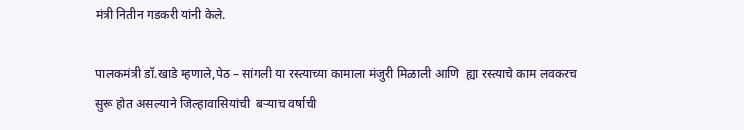मंत्री नितीन गडकरी यांनी केले.

पालकमंत्री डॉ.खाडे म्हणाले,पेठ – सांगली या रस्त्याच्या कामाला मंजुरी मिळाली आणि  ह्या रस्त्याचे काम लवकरच सुरू होत असल्याने जिल्हावासियांची  बऱ्याच वर्षाची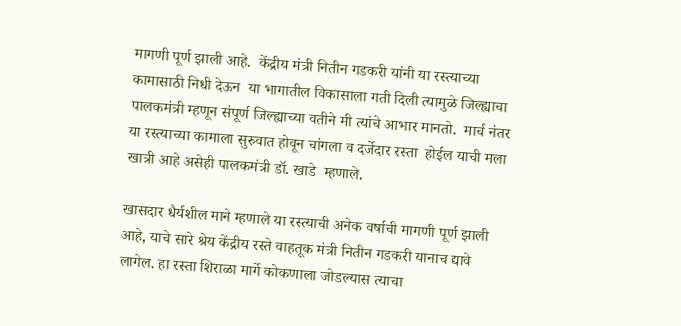मागणी पूर्ण झाली आहे.  केंद्रीय मंत्री नितीन गडकरी यांनी या रस्त्याच्या कामासाठी निधी देऊन  या भागातील विकासाला गती दिली त्यामुळे जिल्ह्याचा पालकमंत्री म्हणून संपूर्ण जिल्ह्याच्या वतीने मी त्यांचे आभार मानतो.  मार्च नंतर या रस्त्याच्या कामाला सुरुवात होवून चांगला व दर्जेदार रस्ता  होईल याची मला खात्री आहे असेही पालकमंत्री डॉ. खाडे  म्हणाले.

खासदार धैर्यशील माने म्हणाले या रस्त्याची अनेक वर्षाची मागणी पूर्ण झाली आहे, याचे सारे श्रेय केंद्रीय रस्ते वाहतूक मंत्री नितीन गडकरी यानाच द्यावे लागेल. हा रस्ता शिराळा मार्गे कोकणाला जोडल्यास त्याचा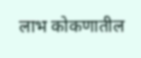लाभ कोकणातील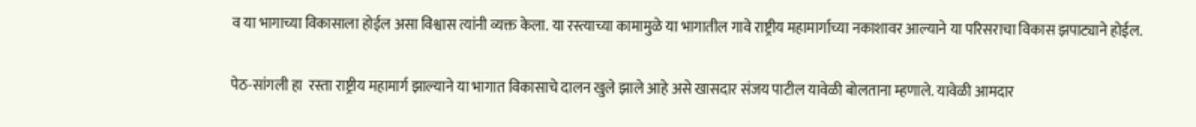व या भागाच्या विकासाला होईल असा विश्वास त्यांनी व्यक्त केला. या रस्त्याच्या कामामुळे या भागातील गावे राष्ट्रीय महामार्गाच्या नकाशावर आल्याने या परिसराचा विकास झपाट्याने होईल.

पेठ-सांगली हा  रस्ता राष्ट्रीय महामार्ग झाल्याने या भागात विकासाचे दालन खुले झाले आहे असे खासदार संजय पाटील यावेळी बोलताना म्हणाले. यावेळी आमदार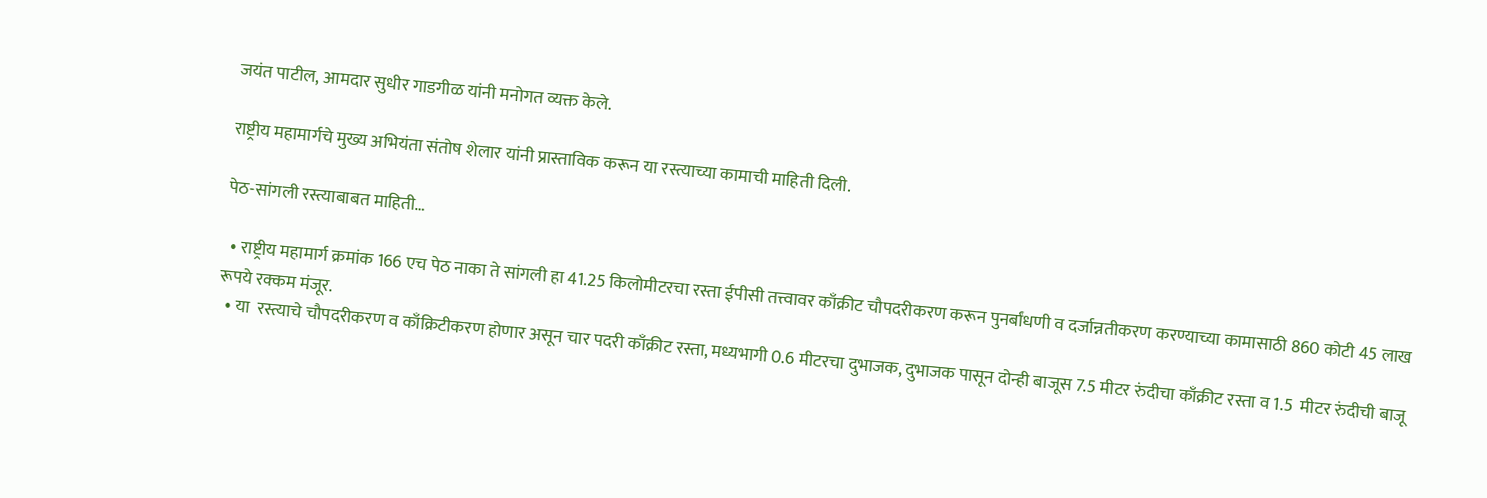जयंत पाटील, आमदार सुधीर गाडगीळ यांनी मनोगत व्यक्त केले.

राष्ट्रीय महामार्गचे मुख्य अभियंता संतोष शेलार यांनी प्रास्ताविक करून या रस्त्याच्या कामाची माहिती दिली.

पेठ-सांगली रस्त्याबाबत माहिती…

  • राष्ट्रीय महामार्ग क्रमांक 166 एच पेठ नाका ते सांगली हा 41.25 किलोमीटरचा रस्ता ईपीसी तत्त्वावर काँक्रीट चौपदरीकरण करून पुनर्बांधणी व दर्जान्नतीकरण करण्याच्या कामासाठी 860 कोटी 45 लाख रूपये रक्कम मंजूर.
  • या  रस्त्याचे चौपदरीकरण व काँक्रिटीकरण होणार असून चार पदरी काँक्रीट रस्ता, मध्यभागी 0.6 मीटरचा दुभाजक, दुभाजक पासून दोन्ही बाजूस 7.5 मीटर रुंदीचा काँक्रीट रस्ता व 1.5  मीटर रुंदीची बाजू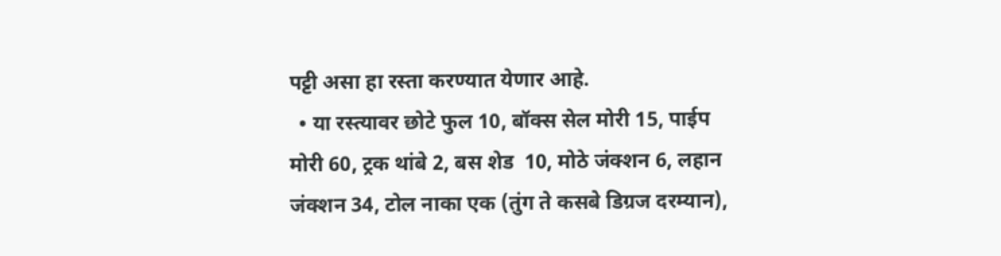पट्टी असा हा रस्ता करण्यात येणार आहे.
  • या रस्त्यावर छोटे फुल 10, बॉक्स सेल मोरी 15, पाईप मोरी 60, ट्रक थांबे 2, बस शेड  10, मोठे जंक्शन 6, लहान जंक्शन 34, टोल नाका एक (तुंग ते कसबे डिग्रज दरम्यान),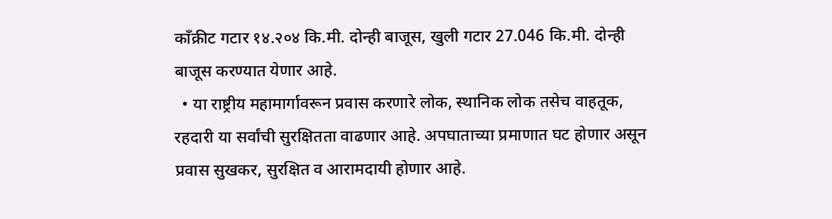काँक्रीट गटार १४.२०४ कि.मी. दोन्ही बाजूस, खुली गटार 27.046 कि.मी. दोन्ही बाजूस करण्यात येणार आहे.
  • या राष्ट्रीय महामार्गावरून प्रवास करणारे लोक, स्थानिक लोक तसेच वाहतूक, रहदारी या सर्वांची सुरक्षितता वाढणार आहे. अपघाताच्या प्रमाणात घट होणार असून प्रवास सुखकर, सुरक्षित व आरामदायी होणार आहे.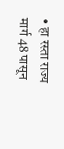• हा रस्ता राज्य मार्ग 48 पासून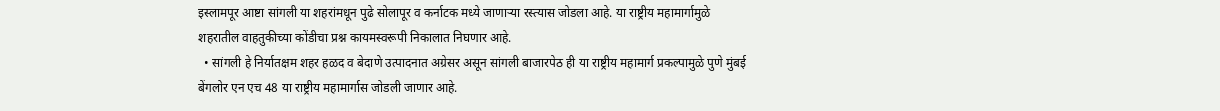इस्लामपूर आष्टा सांगली या शहरांमधून पुढे सोलापूर व कर्नाटक मध्ये जाणाऱ्या रस्त्यास जोडला आहे. या राष्ट्रीय महामार्गामुळे शहरातील वाहतुकीच्या कोंडीचा प्रश्न कायमस्वरूपी निकालात निघणार आहे.
  • सांगली हे निर्यातक्षम शहर हळद व बेदाणे उत्पादनात अग्रेसर असून सांगली बाजारपेठ ही या राष्ट्रीय महामार्ग प्रकल्पामुळे पुणे मुंबई बेंगलोर एन एच 48 या राष्ट्रीय महामार्गास जोडली जाणार आहे.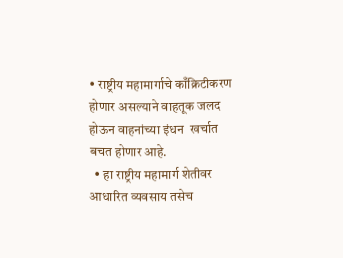• राष्ट्रीय महामार्गाचे काँक्रिटीकरण होणार असल्याने वाहतूक जलद होऊन वाहनांच्या इंधन  खर्चात बचत होणार आहे.
  • हा राष्ट्रीय महामार्ग शेतीवर आधारित व्यवसाय तसेच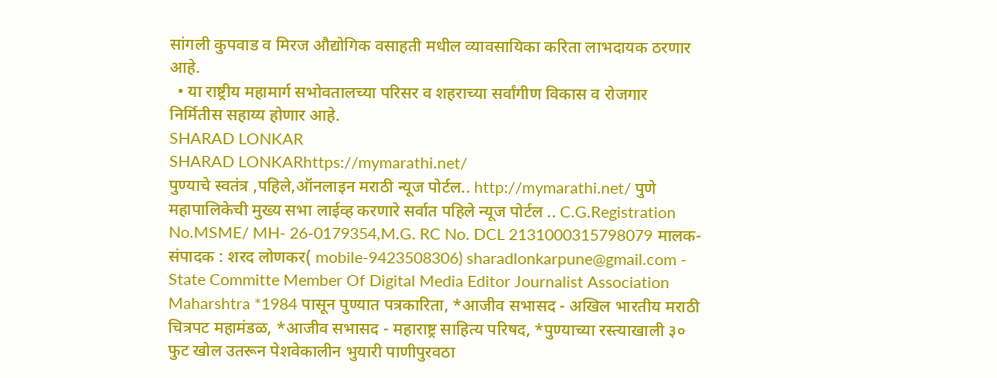सांगली कुपवाड व मिरज औद्योगिक वसाहती मधील व्यावसायिका करिता लाभदायक ठरणार आहे.
  • या राष्ट्रीय महामार्ग सभोवतालच्या परिसर व शहराच्या सर्वांगीण विकास व रोजगार निर्मितीस सहाय्य होणार आहे.
SHARAD LONKAR
SHARAD LONKARhttps://mymarathi.net/
पुण्याचे स्वतंत्र ,पहिले,ऑनलाइन मराठी न्यूज पोर्टल.. http://mymarathi.net/ पुणे महापालिकेची मुख्य सभा लाईव्ह करणारे सर्वात पहिले न्यूज पोर्टल .. C.G.Registration No.MSME/ MH- 26-0179354,M.G. RC No. DCL 2131000315798079 मालक-संपादक : शरद लोणकर( mobile-9423508306) sharadlonkarpune@gmail.com - State Committe Member Of Digital Media Editor Journalist Association Maharshtra *1984 पासून पुण्यात पत्रकारिता, *आजीव सभासद - अखिल भारतीय मराठी चित्रपट महामंडळ, *आजीव सभासद - महाराष्ट्र साहित्य परिषद, *पुण्याच्या रस्त्याखाली ३० फुट खोल उतरून पेशवेकालीन भुयारी पाणीपुरवठा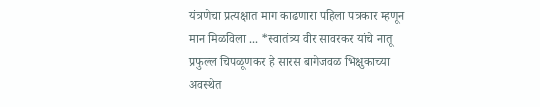यंत्रणेचा प्रत्यक्षात माग काढणारा पहिला पत्रकार म्हणून मान मिळविला ... *स्वातंत्र्य वीर सावरकर यांचे नातू प्रफुल्ल चिपळूणकर हे सारस बागेजवळ भिक्षुकाच्या अवस्थेत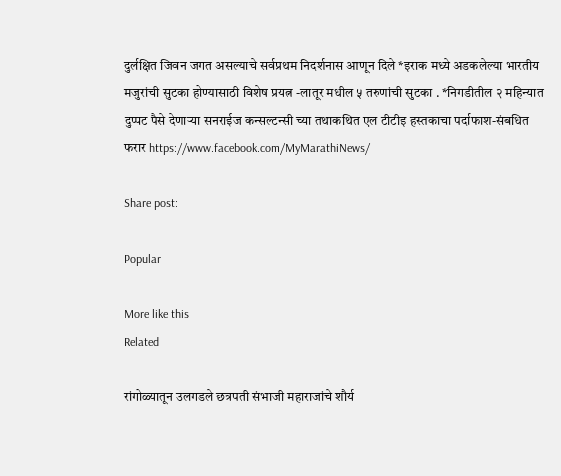दुर्लक्षित जिवन जगत असल्याचे सर्वप्रथम निदर्शनास आणून दिले *इराक मध्ये अडकलेल्या भारतीय मजुरांची सुटका होण्यासाठी विशेष प्रयत्न -लातूर मधील ५ तरुणांची सुटका . *निगडीतील २ महिन्यात दुप्पट पैसे देणाऱ्या सनराईज कन्सल्टन्सी च्या तथाकथित एल टीटीइ हस्तकाचा पर्दाफाश-संबधित फरार https://www.facebook.com/MyMarathiNews/

Share post:

Popular

More like this
Related

रांगोळ्यातून उलगडले छत्रपती संभाजी महाराजांचे शौर्य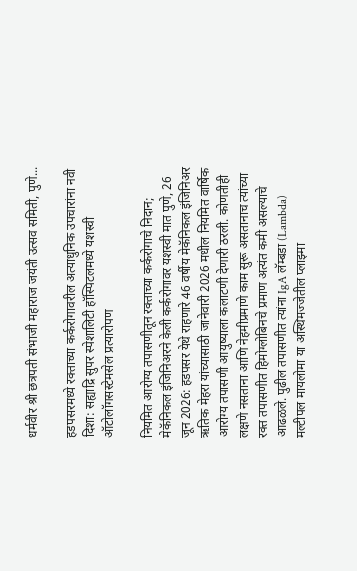धर्मवीर श्री छत्रपती संभाजी महाराज जयंती उत्सव समिती, पुणे...

हडपसरमध्ये रक्ताच्या कर्करोगावरील अत्याधुनिक उपचारांना नवी दिशा: सह्याद्रि सुपर स्पेशालिटी हॉस्पिटलमध्ये यशस्वी ऑटोलॉगसस्टेमसेल प्रत्यारोपण

नियमित आरोग्य तपासणीतून रक्ताच्या कर्करोगाचे निदान; मेकॅनिकल इंजिनिअरने केली कर्करोगावर यशस्वी मात पुणे, 26 जून 2026: हडपसर येथे राहणारे 46 वर्षीय मेकॅनिकल इंजिनिअर ऋतिक मेहरा यांच्यासाठी जानेवारी 2026 मधील नियमित वार्षिक आरोग्य तपासणी आयुष्याला कलाटणी देणारी ठरली. कोणतीही लक्षणे नसताना आणि नेहमीप्रमाणे काम सुरू असतानाच त्यांच्या रक्त तपासणीत हिमोग्लोबिनचे प्रमाण अत्यंत कमी असल्याचे आढळले. पुढील तपासणीत त्यांना IgA लॅम्बडा (Lambda) मल्टीपल मायलोमा या अस्थिमज्जेतील प्लाझ्मा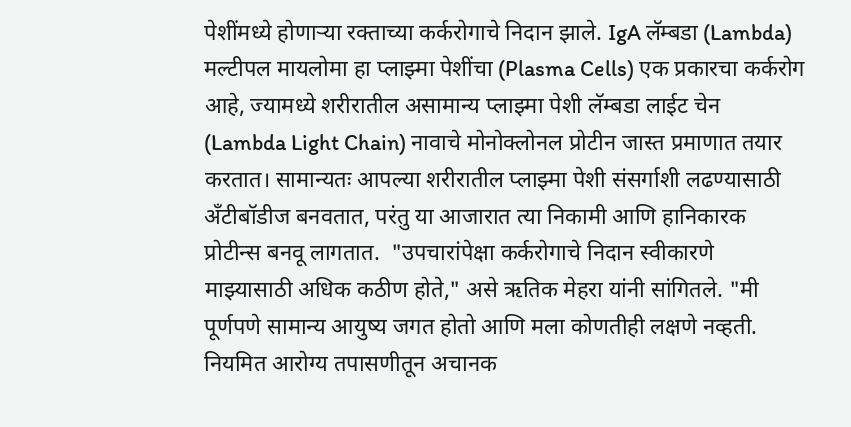पेशींमध्ये होणाऱ्या रक्ताच्या कर्करोगाचे निदान झाले. IgA लॅम्बडा (Lambda) मल्टीपल मायलोमा हा प्लाझ्मा पेशींचा (Plasma Cells) एक प्रकारचा कर्करोग आहे, ज्यामध्ये शरीरातील असामान्य प्लाझ्मा पेशी लॅम्बडा लाईट चेन (Lambda Light Chain) नावाचे मोनोक्लोनल प्रोटीन जास्त प्रमाणात तयार करतात। सामान्यतः आपल्या शरीरातील प्लाझ्मा पेशी संसर्गाशी लढण्यासाठी अँटीबॉडीज बनवतात, परंतु या आजारात त्या निकामी आणि हानिकारक प्रोटीन्स बनवू लागतात.  "उपचारांपेक्षा कर्करोगाचे निदान स्वीकारणे माझ्यासाठी अधिक कठीण होते," असे ऋतिक मेहरा यांनी सांगितले. "मी पूर्णपणे सामान्य आयुष्य जगत होतो आणि मला कोणतीही लक्षणे नव्हती. नियमित आरोग्य तपासणीतून अचानक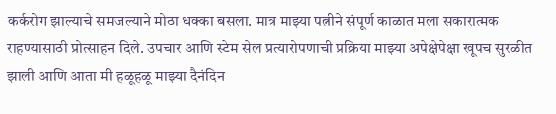कर्करोग झाल्याचे समजल्याने मोठा धक्का बसला. मात्र माझ्या पत्नीने संपूर्ण काळात मला सकारात्मक राहण्यासाठी प्रोत्साहन दिले. उपचार आणि स्टेम सेल प्रत्यारोपणाची प्रक्रिया माझ्या अपेक्षेपेक्षा खूपच सुरळीत झाली आणि आता मी हळूहळू माझ्या दैनंदिन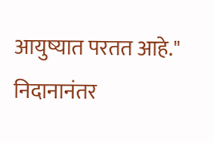आयुष्यात परतत आहे." निदानानंतर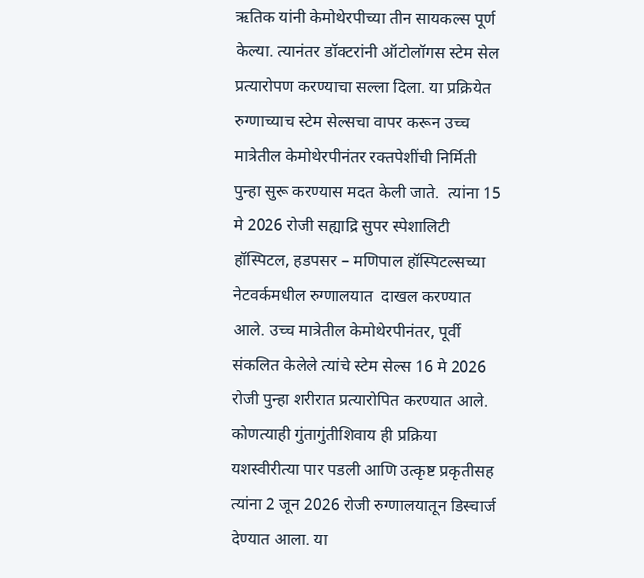ऋतिक यांनी केमोथेरपीच्या तीन सायकल्स पूर्ण केल्या. त्यानंतर डॉक्टरांनी ऑटोलॉगस स्टेम सेल प्रत्यारोपण करण्याचा सल्ला दिला. या प्रक्रियेत रुग्णाच्याच स्टेम सेल्सचा वापर करून उच्च मात्रेतील केमोथेरपीनंतर रक्तपेशींची निर्मिती पुन्हा सुरू करण्यास मदत केली जाते.  त्यांना 15 मे 2026 रोजी सह्याद्रि सुपर स्पेशालिटी हॉस्पिटल, हडपसर – मणिपाल हॉस्पिटल्सच्या नेटवर्कमधील रुग्णालयात  दाखल करण्यात आले. उच्च मात्रेतील केमोथेरपीनंतर, पूर्वी संकलित केलेले त्यांचे स्टेम सेल्स 16 मे 2026 रोजी पुन्हा शरीरात प्रत्यारोपित करण्यात आले. कोणत्याही गुंतागुंतीशिवाय ही प्रक्रिया यशस्वीरीत्या पार पडली आणि उत्कृष्ट प्रकृतीसह त्यांना 2 जून 2026 रोजी रुग्णालयातून डिस्चार्ज देण्यात आला. या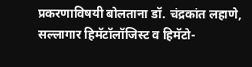प्रकरणाविषयी बोलताना डॉ. चंद्रकांत लहाणे, सल्लागार हिमॅटॉलॉजिस्ट व हिमॅटो-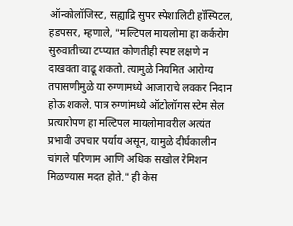ऑन्कोलॉजिस्ट, सह्याद्रि सुपर स्पेशालिटी हॉस्पिटल, हडपसर, म्हणाले, "मल्टिपल मायलोमा हा कर्करोग सुरुवातीच्या टप्प्यात कोणतीही स्पष्ट लक्षणे न दाखवता वाढू शकतो. त्यामुळे नियमित आरोग्य तपासणीमुळे या रुग्णामध्ये आजाराचे लवकर निदान होऊ शकले. पात्र रुग्णांमध्ये ऑटोलॉगस स्टेम सेल प्रत्यारोपण हा मल्टिपल मायलोमावरील अत्यंत प्रभावी उपचार पर्याय असून, यामुळे दीर्घकालीन चांगले परिणाम आणि अधिक सखोल रेमिशन मिळण्यास मदत होते." ही केस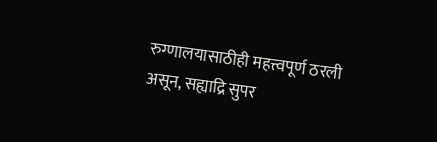रुग्णालयासाठीही महत्त्वपूर्ण ठरली असून, सह्याद्रि सुपर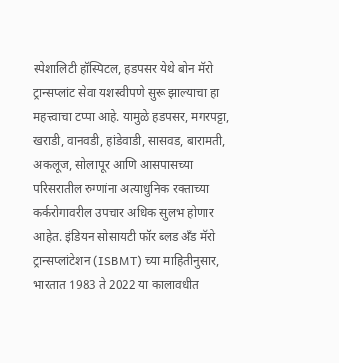स्पेशालिटी हॉस्पिटल, हडपसर येथे बोन मॅरो ट्रान्सप्लांट सेवा यशस्वीपणे सुरू झाल्याचा हा महत्त्वाचा टप्पा आहे. यामुळे हडपसर, मगरपट्टा, खराडी, वानवडी, हांडेवाडी, सासवड, बारामती, अकलूज, सोलापूर आणि आसपासच्या परिसरातील रुग्णांना अत्याधुनिक रक्ताच्या कर्करोगावरील उपचार अधिक सुलभ होणार आहेत. इंडियन सोसायटी फॉर ब्लड अँड मॅरो ट्रान्सप्लांटेशन (ISBMT) च्या माहितीनुसार, भारतात 1983 ते 2022 या कालावधीत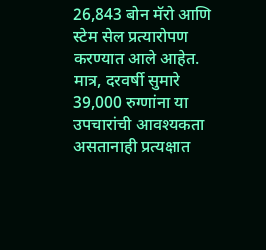26,843 बोन मॅरो आणि स्टेम सेल प्रत्यारोपण करण्यात आले आहेत. मात्र, दरवर्षी सुमारे 39,000 रुग्णांना या उपचारांची आवश्यकता असतानाही प्रत्यक्षात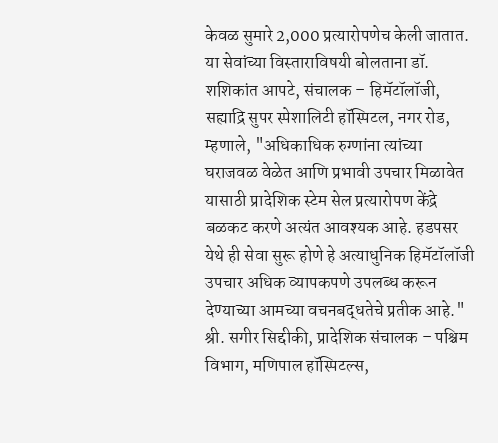केवळ सुमारे 2,000 प्रत्यारोपणेच केली जातात. या सेवांच्या विस्ताराविषयी बोलताना डॉ. शशिकांत आपटे, संचालक – हिमॅटॉलॉजी, सह्याद्रि सुपर स्पेशालिटी हॉस्पिटल, नगर रोड, म्हणाले, "अधिकाधिक रुग्णांना त्यांच्या घराजवळ वेळेत आणि प्रभावी उपचार मिळावेत यासाठी प्रादेशिक स्टेम सेल प्रत्यारोपण केंद्रे बळकट करणे अत्यंत आवश्यक आहे. हडपसर येथे ही सेवा सुरू होणे हे अत्याधुनिक हिमॅटॉलॉजी उपचार अधिक व्यापकपणे उपलब्ध करून देण्याच्या आमच्या वचनबद्धतेचे प्रतीक आहे." श्री. सगीर सिद्दीकी, प्रादेशिक संचालक – पश्चिम विभाग, मणिपाल हॉस्पिटल्स,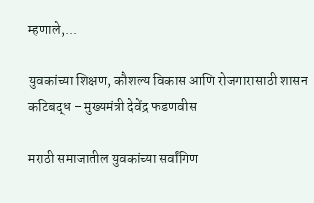म्हणाले,...

युवकांच्या शिक्षण, कौशल्य विकास आणि रोजगारासाठी शासन कटिबद्ध – मुख्यमंत्री देवेंद्र फडणवीस

मराठी समाजातील युवकांच्या सर्वांगिण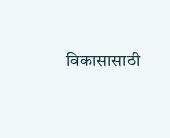विकासासाठी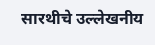सारथीचे उल्लेखनीय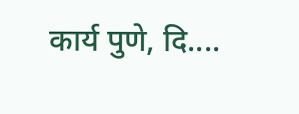कार्य पुणे, दि....